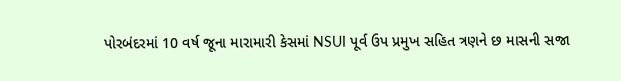પોરબંદરમાં 10 વર્ષ જૂના મારામારી કેસમાં NSUI પૂર્વ ઉપ પ્રમુખ સહિત ત્રણને છ માસની સજા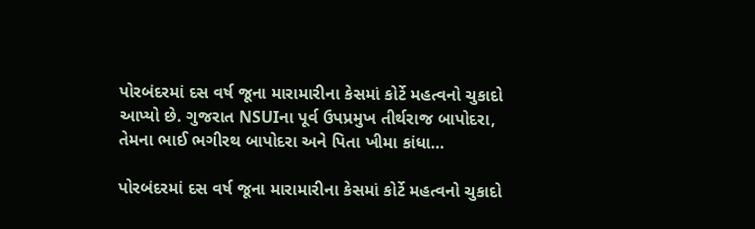પોરબંદરમાં દસ વર્ષ જૂના મારામારીના કેસમાં કોર્ટે મહત્વનો ચુકાદો આપ્યો છે. ગુજરાત NSUIના પૂર્વ ઉપપ્રમુખ તીર્થરાજ બાપોદરા, તેમના ભાઈ ભગીરથ બાપોદરા અને પિતા ખીમા કાંધા…

પોરબંદરમાં દસ વર્ષ જૂના મારામારીના કેસમાં કોર્ટે મહત્વનો ચુકાદો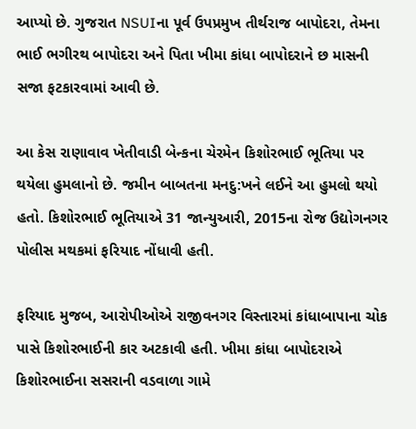આપ્યો છે. ગુજરાત NSUIના પૂર્વ ઉપપ્રમુખ તીર્થરાજ બાપોદરા, તેમના ભાઈ ભગીરથ બાપોદરા અને પિતા ખીમા કાંધા બાપોદરાને છ માસની સજા ફટકારવામાં આવી છે.

આ કેસ રાણાવાવ ખેતીવાડી બેન્કના ચેરમેન કિશોરભાઈ ભૂતિયા પર થયેલા હુમલાનો છે. જમીન બાબતના મનદુ:ખને લઈને આ હુમલો થયો હતો. કિશોરભાઈ ભૂતિયાએ 31 જાન્યુઆરી, 2015ના રોજ ઉદ્યોગનગર પોલીસ મથકમાં ફરિયાદ નોંધાવી હતી.

ફરિયાદ મુજબ, આરોપીઓએ રાજીવનગર વિસ્તારમાં કાંધાબાપાના ચોક પાસે કિશોરભાઈની કાર અટકાવી હતી. ખીમા કાંધા બાપોદરાએ કિશોરભાઈના સસરાની વડવાળા ગામે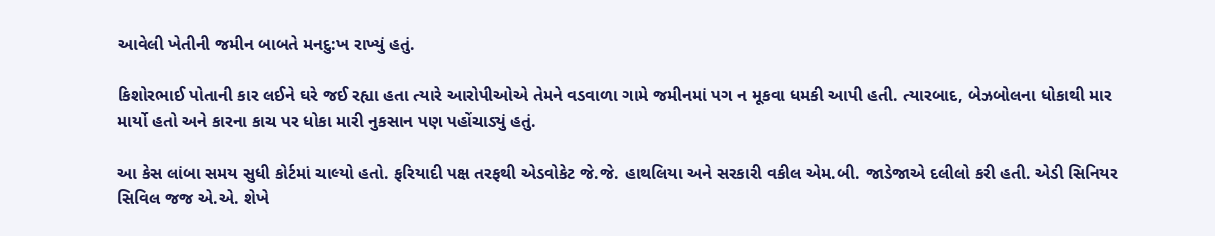આવેલી ખેતીની જમીન બાબતે મનદુ:ખ રાખ્યું હતું.

કિશોરભાઈ પોતાની કાર લઈને ઘરે જઈ રહ્યા હતા ત્યારે આરોપીઓએ તેમને વડવાળા ગામે જમીનમાં પગ ન મૂકવા ધમકી આપી હતી. ત્યારબાદ, બેઝબોલના ધોકાથી માર માર્યો હતો અને કારના કાચ પર ધોકા મારી નુકસાન પણ પહોંચાડ્યું હતું.

આ કેસ લાંબા સમય સુધી કોર્ટમાં ચાલ્યો હતો. ફરિયાદી પક્ષ તરફથી એડવોકેટ જે.જે. હાથલિયા અને સરકારી વકીલ એમ.બી. જાડેજાએ દલીલો કરી હતી. એડી સિનિયર સિવિલ જજ એ.એ. શેખે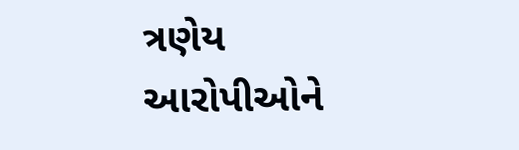ત્રણેય આરોપીઓને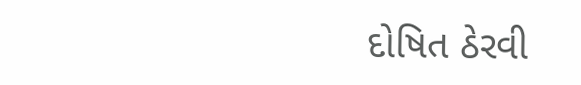દોષિત ઠેરવી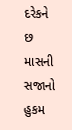દરેકને છ માસની સજાનો હુકમ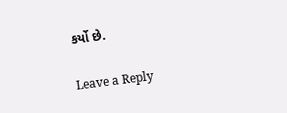કર્યો છે.

Leave a Reply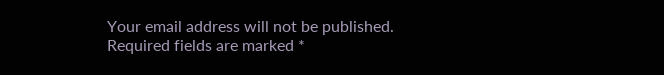Your email address will not be published. Required fields are marked *